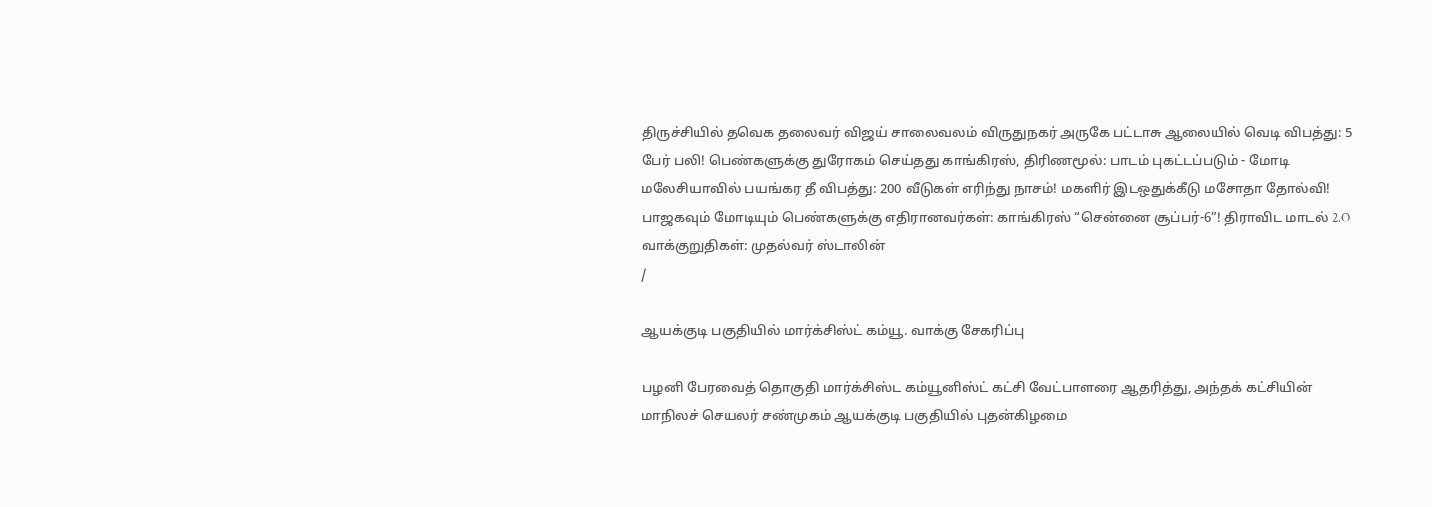திருச்சியில் தவெக தலைவர் விஜய் சாலைவலம் விருதுநகர் அருகே பட்டாசு ஆலையில் வெடி விபத்து: 5 பேர் பலி! பெண்களுக்கு துரோகம் செய்தது காங்கிரஸ், திரிணமூல்: பாடம் புகட்டப்படும் - மோடி மலேசியாவில் பயங்கர தீ விபத்து: 200 வீடுகள் எரிந்து நாசம்! மகளிர் இடஒதுக்கீடு மசோதா தோல்வி! பாஜகவும் மோடியும் பெண்களுக்கு எதிரானவர்கள்: காங்கிரஸ் “சென்னை சூப்பர்-6”! திராவிட மாடல் 2.O வாக்குறுதிகள்: முதல்வர் ஸ்டாலின்
/

ஆயக்குடி பகுதியில் மார்க்சிஸ்ட் கம்யூ. வாக்கு சேகரிப்பு

பழனி பேரவைத் தொகுதி மார்க்சிஸ்ட கம்யூனிஸ்ட் கட்சி வேட்பாளரை ஆதரித்து, அந்தக் கட்சியின் மாநிலச் செயலர் சண்முகம் ஆயக்குடி பகுதியில் புதன்கிழமை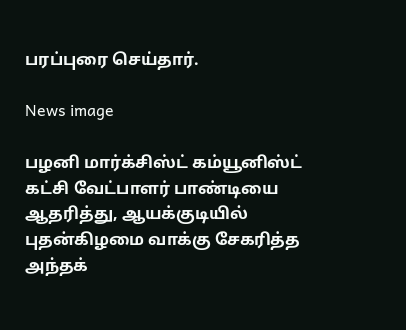பரப்புரை செய்தார்.

News image

பழனி மார்க்சிஸ்ட் கம்யூனிஸ்ட் கட்சி வேட்பாளர் பாண்டியை ஆதரித்து, ஆயக்குடியில் புதன்கிழமை வாக்கு சேகரித்த அந்தக்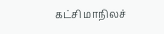கட்சி மாநிலச்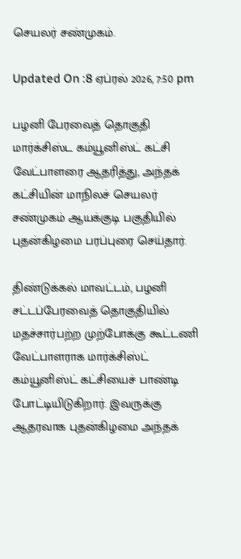செயலர் சண்முகம்.

Updated On :8 ஏப்ரல் 2026, 7:50 pm

பழனி பேரவைத் தொகுதி மார்க்சிஸ்ட கம்யூனிஸ்ட் கட்சி வேட்பாளரை ஆதரித்து, அந்தக் கட்சியின் மாநிலச் செயலர் சண்முகம் ஆயக்குடி பகுதியில் புதன்கிழமை பரப்புரை செய்தார்.

திண்டுக்கல் மாவட்டம், பழனி சட்டப்பேரவைத் தொகுதியில் மதச்சார்பற்ற முற்போக்கு கூட்டணி வேட்பாளராக மார்க்சிஸ்ட் கம்யூனிஸ்ட் கட்சியைச் பாண்டி போட்டியிடுகிறார். இவருக்கு ஆதரவாக புதன்கிழமை அந்தக்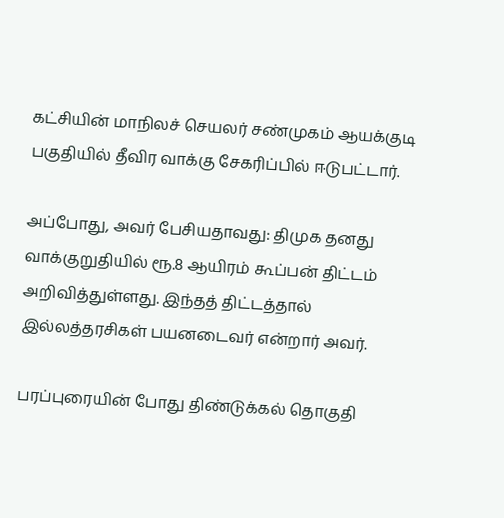கட்சியின் மாநிலச் செயலர் சண்முகம் ஆயக்குடி பகுதியில் தீவிர வாக்கு சேகரிப்பில் ஈடுபட்டார்.

அப்போது, அவர் பேசியதாவது: திமுக தனது வாக்குறுதியில் ரூ.8 ஆயிரம் கூப்பன் திட்டம் அறிவித்துள்ளது. இந்தத் திட்டத்தால் இல்லத்தரசிகள் பயனடைவர் என்றார் அவர்.

பரப்புரையின் போது திண்டுக்கல் தொகுதி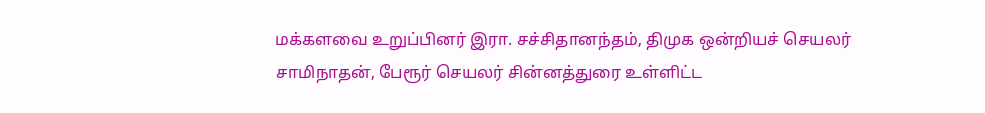மக்களவை உறுப்பினர் இரா. சச்சிதானந்தம், திமுக ஒன்றியச் செயலர் சாமிநாதன், பேரூர் செயலர் சின்னத்துரை உள்ளிட்ட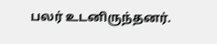பலர் உடனிருந்தனர்.